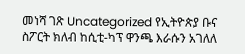መነሻ ገጽ Uncategorized የኢትዮጵያ ቡና ስፖርት ክለብ ከሲቲ-ካፕ ዋንጫ እራሱን አገለለ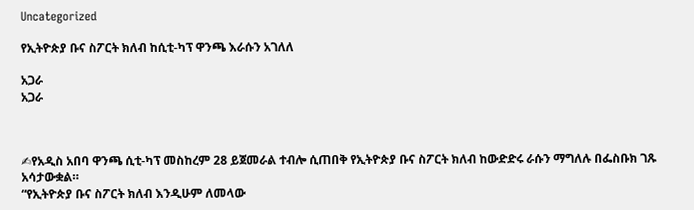Uncategorized

የኢትዮጵያ ቡና ስፖርት ክለብ ከሲቲ-ካፕ ዋንጫ እራሱን አገለለ

አጋራ
አጋራ



✍የአዲስ አበባ ዋንጫ ሲቲ-ካፕ መስከረም 28 ይጀመራል ተብሎ ሲጠበቅ የኢትዮጵያ ቡና ስፖርት ክለብ ከውድድሩ ራሱን ማግለሉ በፌስቡክ ገጹ አሳታውቋል።
“የኢትዮጵያ ቡና ስፖርት ክለብ እንዲሁም ለመላው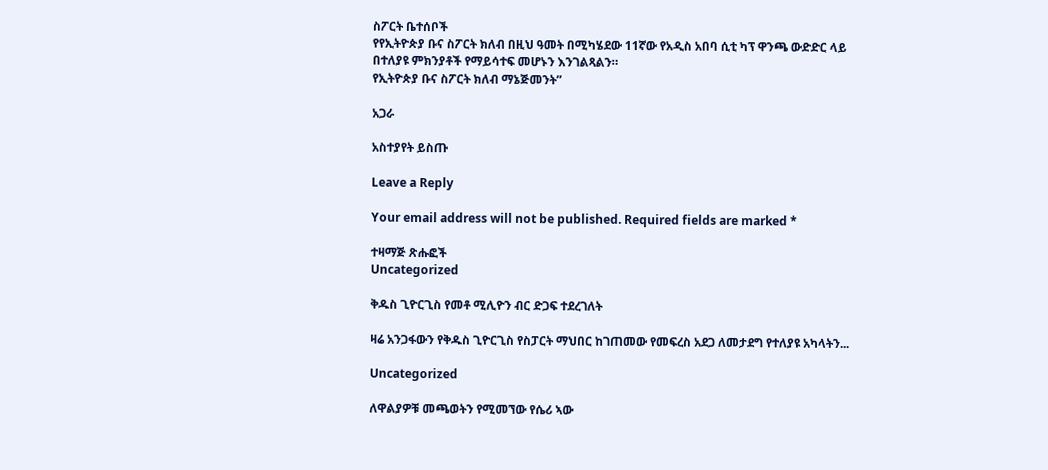ስፖርት ቤተሰቦች
የየኢትዮጵያ ቡና ስፖርት ክለብ በዚህ ዓመት በሚካሄደው 11ኛው የአዲስ አበባ ሲቲ ካፕ ዋንጫ ውድድር ላይ
በተለያዩ ምክንያቶች የማይሳተፍ መሆኑን እንገልጻልን።
የኢትዮጵያ ቡና ስፖርት ክለብ ማኔጅመንት”

አጋራ

አስተያየት ይስጡ

Leave a Reply

Your email address will not be published. Required fields are marked *

ተዛማጅ ጽሑፎች
Uncategorized

ቅዱስ ጊዮርጊስ የመቶ ሚሊዮን ብር ድጋፍ ተደረገለት

ዛሬ አንጋፋውን የቅዱስ ጊዮርጊስ የስፓርት ማህበር ከገጠመው የመፍረስ አደጋ ለመታደግ የተለያዩ አካላትን...

Uncategorized

ለዋልያዎቹ መጫወትን የሚመኘው የሴሪ ኣው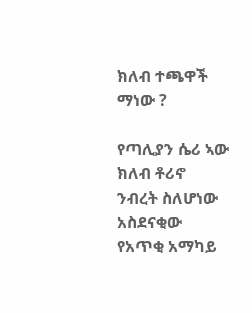ክለብ ተጫዋች ማነው ?

የጣሊያን ሴሪ ኣው ክለብ ቶሪኖ ንብረት ስለሆነው አስደናቂው የአጥቂ አማካይ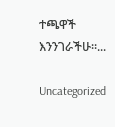ተጫዋች እንንገራችሁ።...

Uncategorized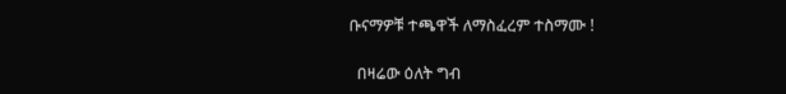ቡናማዎቹ ተጫዋች ለማስፈረም ተስማሙ !

  በዛሬው ዕለት ግብ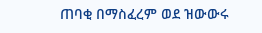ጠባቂ በማስፈረም ወደ ዝውውሩ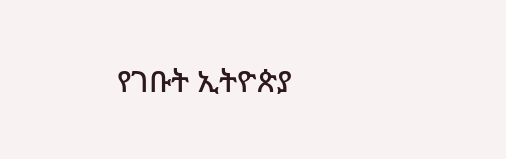የገቡት ኢትዮጵያ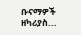ቡናማዎች ዘካሪያስ...